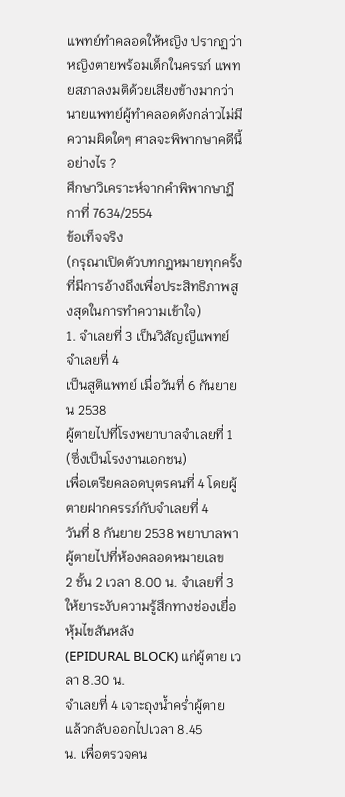แพทย์ทำคลอดให้หญิง ปรากฏว่าหญิงตายพร้อมเด็กในครรภ์ แพทยสภาลงมติด้วยเสียงข้างมากว่า นายแพทย์ผู้ทำคลอดดังกล่าวไม่มีความผิดใดๆ ศาลจะพิพากษาคดีนี้อย่างไร ?
ศึกษาวิเคราะห์จากคำพิพากษาฎีกาที่ 7634/2554
ข้อเท็จจริง
(กรุณาเปิดตัวบทกฎหมายทุกครั้งที่มีการอ้างถึงเพื่อประสิทธิภาพสูงสุดในการทำความเข้าใจ)
1. จำเลยที่ 3 เป็นวิสัญญีแพทย์ จำเลยที่ 4
เป็นสูติแพทย์ เมื่อวันที่ 6 กันยายน 2538
ผู้ตายไปที่โรงพยาบาลจำเลยที่ 1 (ซึ่งเป็นโรงงานเอกชน)
เพื่อเตรียคลอดบุตรคนที่ 4 โดยผู้ตายฝากครรภ์กับจำเลยที่ 4
วันที่ 8 กันยาย 2538 พยาบาลพาผู้ตายไปที่ห้องคลอดหมายเลข
2 ชั้น 2 เวลา 8.00 น. จำเลยที่ 3 ให้ยาระงับความรู้สึกทางช่องเยื่อหุ้มไขสันหลัง
(EPIDURAL BLOCK) แก่ผู้ตาย เวลา 8.30 น.
จำเลยที่ 4 เจาะถุงน้ำคร่ำผู้ตาย แล้วกลับออกไปเวลา 8.45
น. เพื่อตรวจคน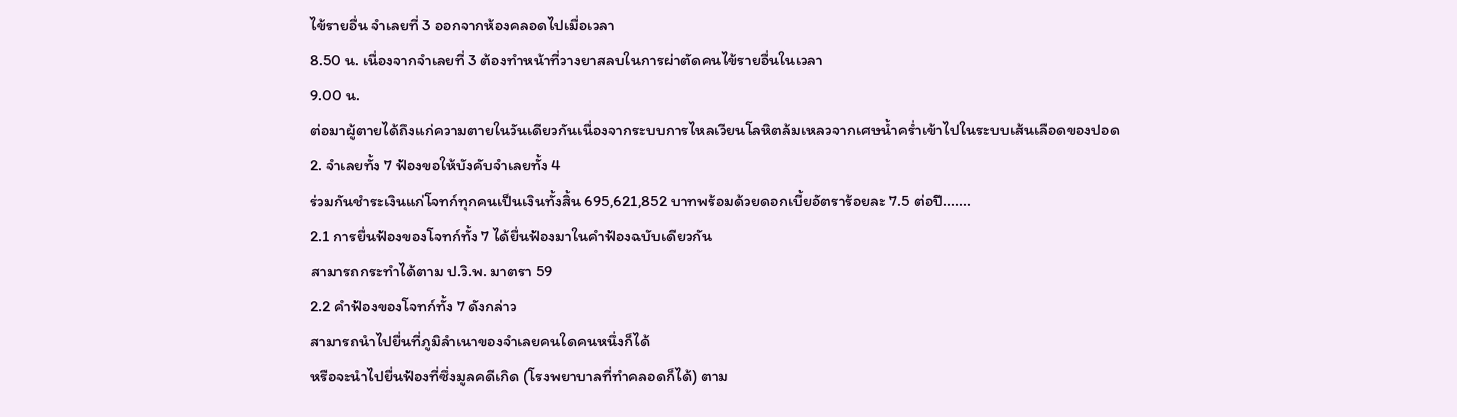ไข้รายอื่น จำเลยที่ 3 ออกจากห้องคลอดไปเมื่อเวลา
8.50 น. เนื่องจากจำเลยที่ 3 ต้องทำหน้าที่วางยาสลบในการผ่าตัดคนไข้รายอื่นในเวลา
9.00 น.
ต่อมาผู้ตายได้ถึงแก่ความตายในวันเดียวกันเนื่องจากระบบการไหลเวียนโลหิตล้มเหลวจากเศษน้ำคร่ำเข้าไปในระบบเส้นเลือดของปอด
2. จำเลยทั้ง 7 ฟ้องขอให้บังคับจำเลยทั้ง 4
ร่วมกันชำระเงินแก่โจทก์ทุกคนเป็นเงินทั้งสิ้น 695,621,852 บาทพร้อมด้วยดอกเบี้ยอัตราร้อยละ 7.5 ต่อปี.......
2.1 การยื่นฟ้องของโจทก์ทั้ง 7 ได้ยื่นฟ้องมาในคำฟ้องฉบับเดียวกัน
สามารถกระทำได้ตาม ป.วิ.พ. มาตรา 59
2.2 คำฟ้องของโจทก์ทั้ง 7 ดังกล่าว
สามารถนำไปยื่นที่ภูมิลำเนาของจำเลยคนใดคนหนึ่งก็ได้
หรือจะนำไปยื่นฟ้องที่ซึ่งมูลคดีเกิด (โรงพยาบาลที่ทำคลอดก็ได้) ตาม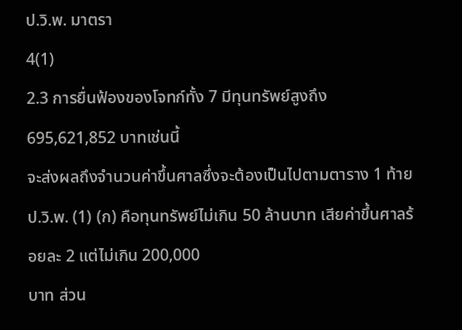ป.วิ.พ. มาตรา
4(1)
2.3 การยื่นฟ้องของโจทก์ทั้ง 7 มีทุนทรัพย์สูงถึง
695,621,852 บาทเช่นนี้
จะส่งผลถึงจำนวนค่าขึ้นศาลซึ่งจะต้องเป็นไปตามตาราง 1 ท้าย
ป.วิ.พ. (1) (ก) คือทุนทรัพย์ไม่เกิน 50 ล้านบาท เสียค่าขึ้นศาลร้อยละ 2 แต่ไม่เกิน 200,000
บาท ส่วน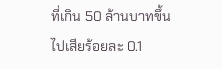ที่เกิน 50 ล้านบาทขึ้นไปเสียร้อยละ 0.1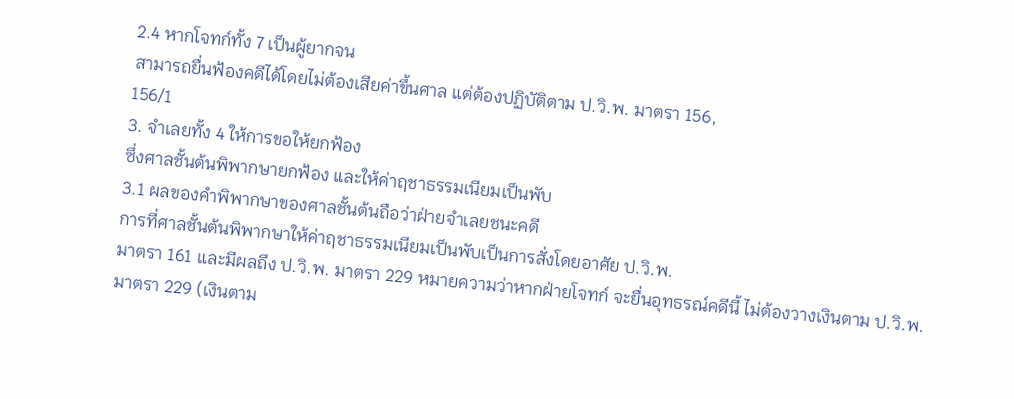2.4 หากโจทก์ทั้ง 7 เป็นผู้ยากจน
สามารถยื่นฟ้องคดีได้โดยไม่ต้องเสียค่าขึ้นศาล แต่ต้องปฏิบัติตาม ป.วิ.พ. มาตรา 156,
156/1
3. จำเลยทั้ง 4 ให้การขอให้ยกฟ้อง
ซึ่งศาลชั้นต้นพิพากษายกฟ้อง และให้ค่าฤชาธรรมเนียมเป็นพับ
3.1 ผลของคำพิพากษาของศาลชั้นต้นถือว่าฝ่ายจำเลยชนะคดี
การที่ศาลชั้นต้นพิพากษาให้ค่าฤชาธรรมเนียมเป็นพับเป็นการสั่งโดยอาศัย ป.วิ.พ.
มาตรา 161 และมีผลถึง ป.วิ.พ. มาตรา 229 หมายความว่าหากฝ่ายโจทก์ จะยื่นอุทธรณ์คดีนี้ ไม่ต้องวางเงินตาม ป.วิ.พ.
มาตรา 229 (เงินตาม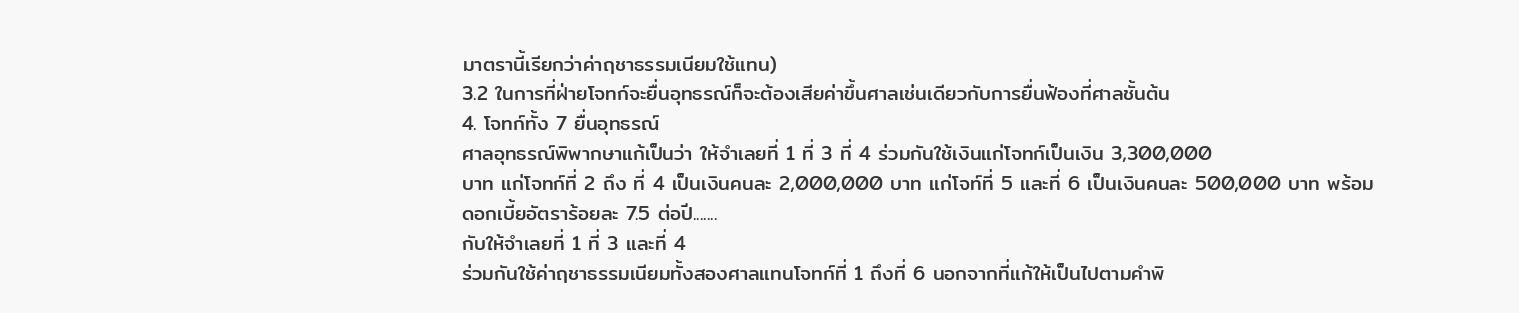มาตรานี้เรียกว่าค่าฤชาธรรมเนียมใช้แทน)
3.2 ในการที่ฝ่ายโจทก์จะยื่นอุทธรณ์ก็จะต้องเสียค่าขึ้นศาลเช่นเดียวกับการยื่นฟ้องที่ศาลชั้นต้น
4. โจทก์ทั้ง 7 ยื่นอุทธรณ์
ศาลอุทธรณ์พิพากษาแก้เป็นว่า ให้จำเลยที่ 1 ที่ 3 ที่ 4 ร่วมกันใช้เงินแก่โจทก์เป็นเงิน 3,300,000
บาท แก่โจทก์ที่ 2 ถึง ที่ 4 เป็นเงินคนละ 2,000,000 บาท แก่โจท์ที่ 5 และที่ 6 เป็นเงินคนละ 500,000 บาท พร้อมดอกเบี้ยอัตราร้อยละ 7.5 ต่อปี.......
กับให้จำเลยที่ 1 ที่ 3 และที่ 4
ร่วมกันใช้ค่าฤชาธรรมเนียมทั้งสองศาลแทนโจทก์ที่ 1 ถึงที่ 6 นอกจากที่แก้ให้เป็นไปตามคำพิ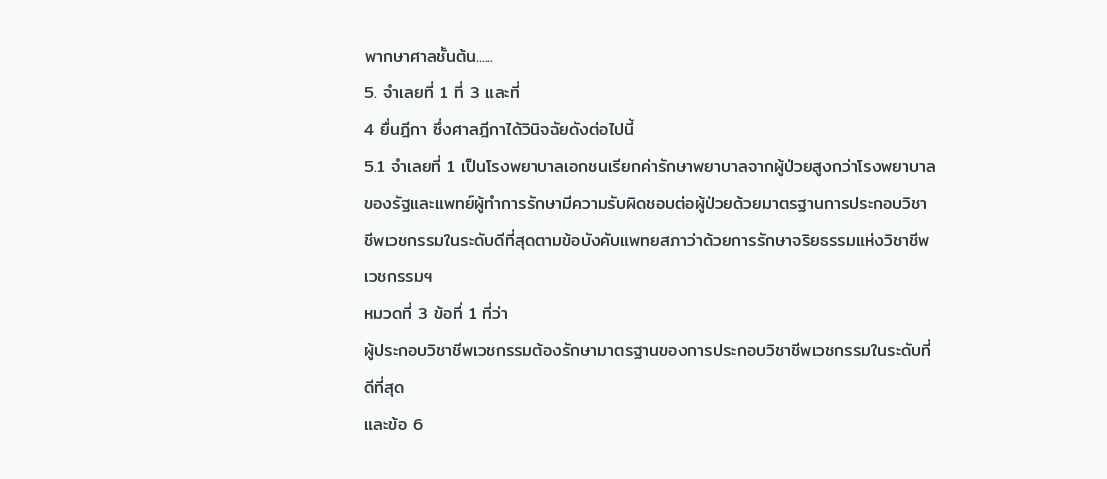พากษาศาลชั้นต้น......
5. จำเลยที่ 1 ที่ 3 และที่
4 ยื่นฎีกา ซึ่งศาลฎีกาได้วินิจฉัยดังต่อไปนี้
5.1 จำเลยที่ 1 เป็นโรงพยาบาลเอกชนเรียกค่ารักษาพยาบาลจากผู้ป่วยสูงกว่าโรงพยาบาลของรัฐและแพทย์ผู้ทำการรักษามีความรับผิดชอบต่อผู้ป่วยด้วยมาตรฐานการประกอบวิชาชีพเวชกรรมในระดับดีที่สุดตามข้อบังคับแพทยสภาว่าด้วยการรักษาจริยธรรมแห่งวิชาชีพเวชกรรมฯ
หมวดที่ 3 ข้อที่ 1 ที่ว่า
ผู้ประกอบวิชาชีพเวชกรรมต้องรักษามาตรฐานของการประกอบวิชาชีพเวชกรรมในระดับที่ดีที่สุด
และข้อ 6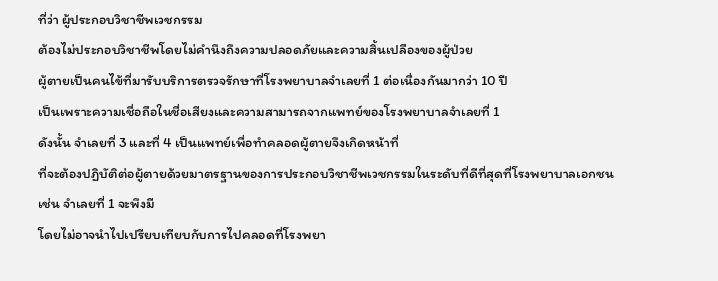ที่ว่า ผู้ประกอบวิชาชีพเวชกรรม
ต้องไม่ประกอบวิชาชีพโดยไม่คำนึงถึงความปลอดภัยและความสิ้นเปลืองของผู้ป่วย
ผู้ตายเป็นคนไข้ที่มารับบริการตรวจรักษาที่โรงพยาบาลจำเลยที่ 1 ต่อเนื่องกันมากว่า 10 ปี
เป็นเพราะความเชื่อถือในชื่อเสียงและความสามารถจากแพทย์ของโรงพยาบาลจำเลยที่ 1
ดังนั้น จำเลยที่ 3 และที่ 4 เป็นแพทย์เพื่อทำคลอดผู้ตายจึงเกิดหน้าที่
ที่จะต้องปฏิบัติต่อผู้ตายด้วยมาตรฐานของการประกอบวิชาชีพเวชกรรมในระดับที่ดีที่สุดที่โรงพยาบาลเอกชน
เช่น จำเลยที่ 1 จะพึงมี
โดยไม่อาจนำไปเปรียบเทียบกับการไปคลอดที่โรงพยา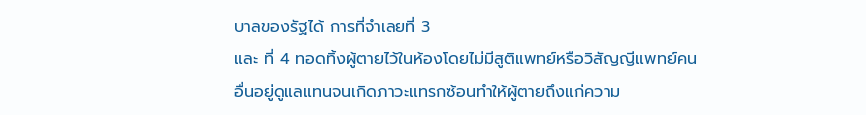บาลของรัฐได้ การที่จำเลยที่ 3
และ ที่ 4 ทอดทิ้งผู้ตายไว้ในห้องโดยไม่มีสูติแพทย์หรือวิสัญญีแพทย์คนอื่นอยู่ดูแลแทนจนเกิดภาวะแทรกซ้อนทำให้ผู้ตายถึงแก่ความ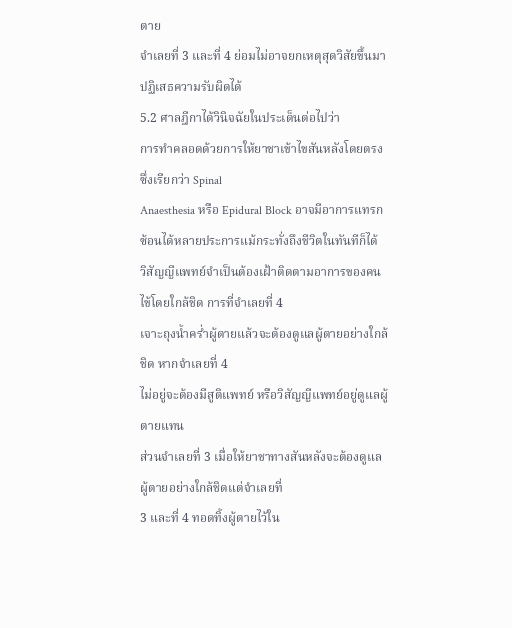ตาย
จำเลยที่ 3 และที่ 4 ย่อมไม่อาจยกเหตุสุดวิสัยขึ้นมาปฏิเสธความรับผิดได้
5.2 ศาลฎีกาได้วินิจฉัยในประเด็นต่อไปว่า
การทำคลอดด้วยการให้ยาชาเข้าไขสันหลังโดยตรง ซึ่งเรียกว่า Spinal
Anaesthesia หรือ Epidural Block อาจมีอาการแทรกซ้อนได้หลายประการแม้กระทั่งถึงชีวิตในทันทีก็ได้
วิสัญญีแพทย์จำเป็นต้องเฝ้าติดตามอาการของคนไข้โดยใกล้ชิด การที่จำเลยที่ 4
เจาะถุงน้ำคร่ำผู้ตายแล้วจะต้องดูแลผู้ตายอย่างใกล้ชิด หากจำเลยที่ 4
ไม่อยู่จะต้องมีสูติแพทย์ หรือวิสัญญีแพทย์อยู่ดูแลผู้ตายแทน
ส่วนจำเลยที่ 3 เมื่อให้ยาชาทางสันหลังจะต้องดูแลผู้ตายอย่างใกล้ชิดแต่จำเลยที่
3 และที่ 4 ทอดทิ้งผู้ตายไว้ใน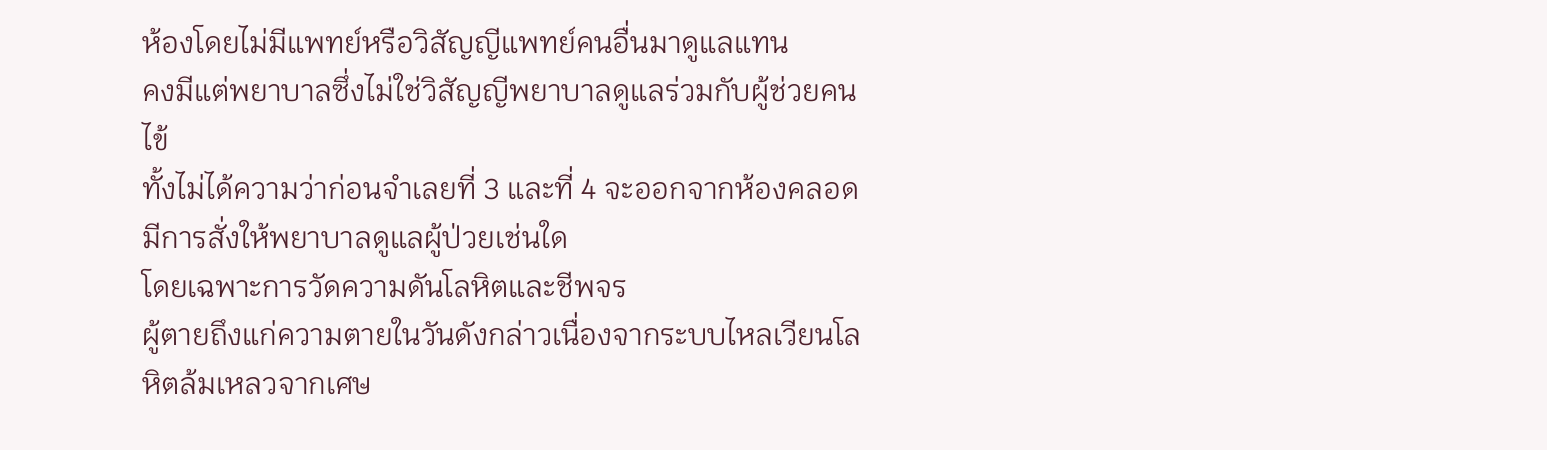ห้องโดยไม่มีแพทย์หรือวิสัญญีแพทย์คนอื่นมาดูแลแทน
คงมีแต่พยาบาลซึ่งไม่ใช่วิสัญญีพยาบาลดูแลร่วมกับผู้ช่วยคนไข้
ทั้งไม่ได้ความว่าก่อนจำเลยที่ 3 และที่ 4 จะออกจากห้องคลอดมีการสั่งให้พยาบาลดูแลผู้ป่วยเช่นใด
โดยเฉพาะการวัดความดันโลหิตและชีพจร
ผู้ตายถึงแก่ความตายในวันดังกล่าวเนื่องจากระบบไหลเวียนโลหิตล้มเหลวจากเศษ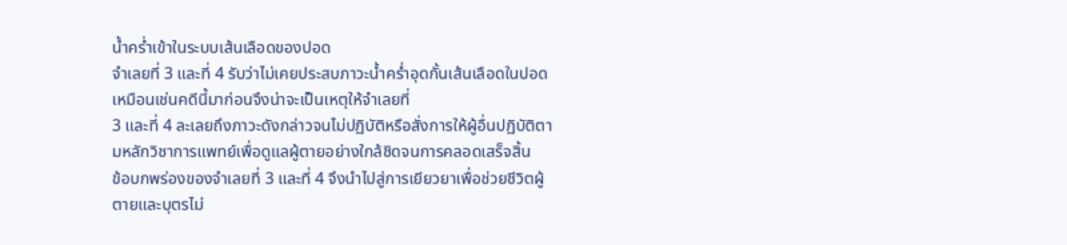น้ำคร่ำเข้าในระบบเส้นเลือดของปอด
จำเลยที่ 3 และที่ 4 รับว่าไม่เคยประสบภาวะน้ำคร่ำอุดกั้นเส้นเลือดในปอดเหมือนเช่นคดีนี้มาก่อนจึงน่าจะเป็นเหตุให้จำเลยที่
3 และที่ 4 ละเลยถึงภาวะดังกล่าวจนไม่ปฏิบัติหรือสั่งการให้ผู้อื่นปฏิบัติตามหลักวิชาการแพทย์เพื่อดูแลผู้ตายอย่างใกล้ชิดจนการคลอดเสร็จสิ้น
ข้อบกพร่องของจำเลยที่ 3 และที่ 4 จึงนำไปสู่การเยียวยาเพื่อช่วยชีวิตผู้ตายและบุตรไม่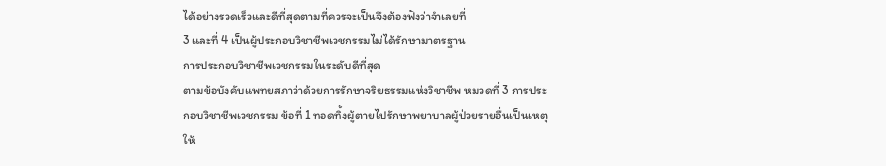ได้อย่างรวดเร็วและดีที่สุดตามที่ควรจะเป็นจึงต้องฟังว่าจำเลยที่
3 และที่ 4 เป็นผู้ประกอบวิชาชีพเวชกรรมไม่ได้รักษามาตรฐาน
การประกอบวิชาชีพเวชกรรมในระดับดีที่สุด
ตามข้อบังคับแพทยสภาว่าด้วยการรักษาจริยธรรมแห่งวิชาชีพ หมวดที่ 3 การประกอบวิชาชีพเวชกรรม ข้อที่ 1 ทอดทิ้งผู้ตายไปรักษาพยาบาลผู้ป่วยรายอื่นเป็นเหตุให้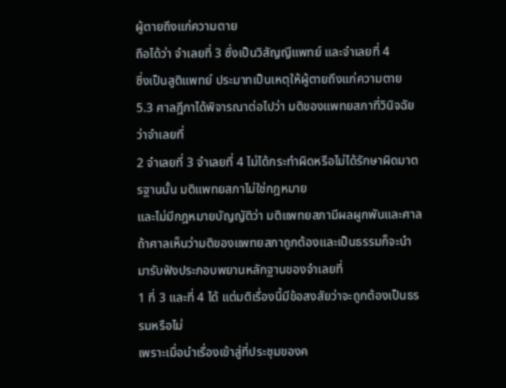ผู้ตายถึงแก่ความตาย
ถือได้ว่า จำเลยที่ 3 ซึ่งเป็นวิสัญญีแพทย์ และจำเลยที่ 4
ซึ่งเป็นสูติแพทย์ ประมาทเป็นเหตุให้ผู้ตายถึงแก่ความตาย
5.3 ศาลฎีกาได้พิจารณาต่อไปว่า มติของแพทยสภาที่วินิจฉัยว่าจำเลยที่
2 จำเลยที่ 3 จำเลยที่ 4 ไม่ได้กระทำผิดหรือไม่ได้รักษาผิดมาตรฐานนั้น มติแพทยสภาไม่ใช่กฎหมาย
และไม่มีกฎหมายบัญญัติว่า มติแพทยสภามีผลผูกพันและศาล
ถ้าศาลเห็นว่ามติของแพทยสภาถูกต้องและเป็นธรรมก็จะนำมารับฟังประกอบพยานหลักฐานของจำเลยที่
1 ที่ 3 และที่ 4 ได้ แต่มติเรื่องนี้มีข้อสงสัยว่าจะถูกต้องเป็นธรรมหรือไม่
เพราะเมื่อนำเรื่องเข้าสู่ที่ประชุมของค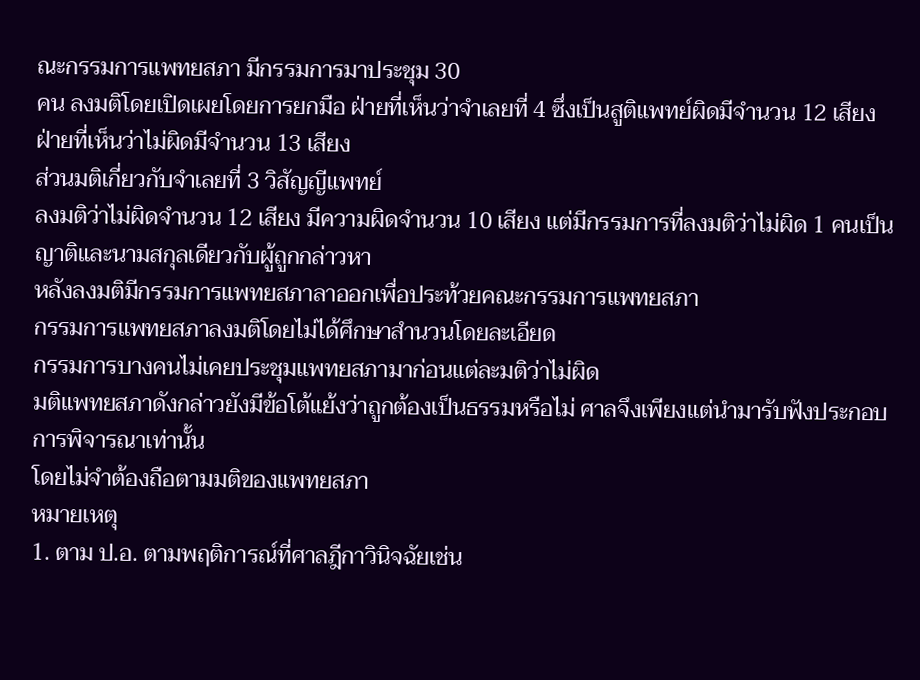ณะกรรมการแพทยสภา มีกรรมการมาประชุม 30
คน ลงมติโดยเปิดเผยโดยการยกมือ ฝ่ายที่เห็นว่าจำเลยที่ 4 ซึ่งเป็นสูติแพทย์ผิดมีจำนวน 12 เสียง
ฝ่ายที่เห็นว่าไม่ผิดมีจำนวน 13 เสียง
ส่วนมติเกี่ยวกับจำเลยที่ 3 วิสัญญีแพทย์
ลงมติว่าไม่ผิดจำนวน 12 เสียง มีความผิดจำนวน 10 เสียง แต่มีกรรมการที่ลงมติว่าไม่ผิด 1 คนเป็นญาติและนามสกุลเดียวกับผู้ถูกกล่าวหา
หลังลงมติมีกรรมการแพทยสภาลาออกเพื่อประท้วยคณะกรรมการแพทยสภา
กรรมการแพทยสภาลงมติโดยไม่ได้ศึกษาสำนวนโดยละเอียด
กรรมการบางคนไม่เคยประชุมแพทยสภามาก่อนแต่ละมติว่าไม่ผิด
มติแพทยสภาดังกล่าวยังมีข้อโต้แย้งว่าถูกต้องเป็นธรรมหรือไม่ ศาลจึงเพียงแต่นำมารับฟังประกอบการพิจารณาเท่านั้น
โดยไม่จำต้องถือตามมติของแพทยสภา
หมายเหตุ
1. ตาม ป.อ. ตามพฤติการณ์ที่ศาลฎีกาวินิจฉัยเช่น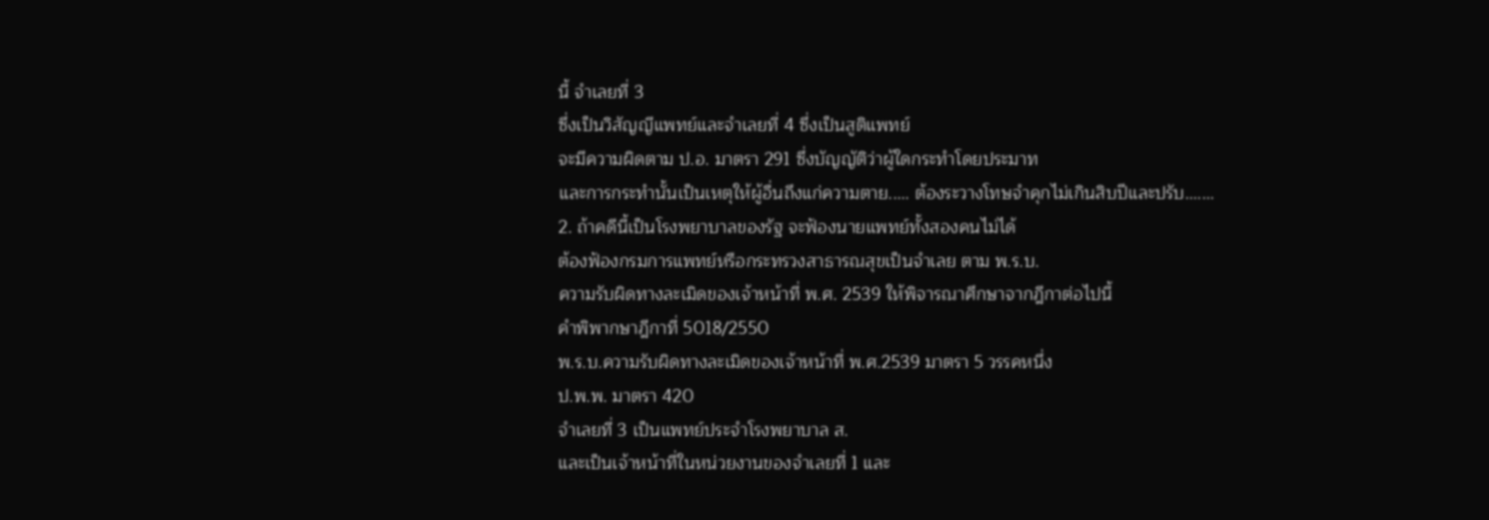นี้ จำเลยที่ 3
ซึ่งเป็นวิสัญญีแพทย์และจำเลยที่ 4 ซึ่งเป็นสูติแพทย์
จะมีความผิดตาม ป.อ. มาตรา 291 ซึ่งบัญญัติว่าผู้ใดกระทำโดยประมาท
และการกระทำนั้นเป็นเหตุให้ผู้อื่นถึงแก่ความตาย..... ต้องระวางโทษจำคุกไม่เกินสิบปีและปรับ.......
2. ถ้าคดีนี้เป็นโรงพยาบาลของรัฐ จะฟ้องนายแพทย์ทั้งสองคนไม่ได้
ต้องฟ้องกรมการแพทย์หรือกระทรวงสาธารณสุขเป็นจำเลย ตาม พ.ร.บ.
ความรับผิดทางละเมิดของเจ้าหน้าที่ พ.ศ. 2539 ให้พิจารณาศึกษาจากฎีกาต่อไปนี้
คำพิพากษาฎีกาที่ 5018/2550
พ.ร.บ.ความรับผิดทางละเมิดของเจ้าหน้าที่ พ.ศ.2539 มาตรา 5 วรรคหนึ่ง
ป.พ.พ. มาตรา 420
จำเลยที่ 3 เป็นแพทย์ประจำโรงพยาบาล ส.
และเป็นเจ้าหน้าที่ในหน่วยงานของจำเลยที่ 1 และ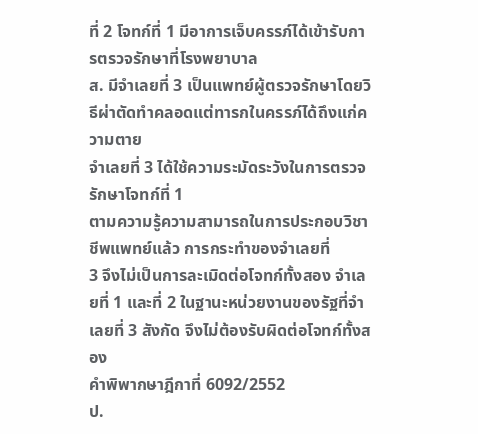ที่ 2 โจทก์ที่ 1 มีอาการเจ็บครรภ์ได้เข้ารับการตรวจรักษาที่โรงพยาบาล
ส. มีจำเลยที่ 3 เป็นแพทย์ผู้ตรวจรักษาโดยวิธีผ่าตัดทำคลอดแต่ทารกในครรภ์ได้ถึงแก่ความตาย
จำเลยที่ 3 ได้ใช้ความระมัดระวังในการตรวจรักษาโจทก์ที่ 1
ตามความรู้ความสามารถในการประกอบวิชาชีพแพทย์แล้ว การกระทำของจำเลยที่
3 จึงไม่เป็นการละเมิดต่อโจทก์ทั้งสอง จำเลยที่ 1 และที่ 2 ในฐานะหน่วยงานของรัฐที่จำเลยที่ 3 สังกัด จึงไม่ต้องรับผิดต่อโจทก์ทั้งสอง
คำพิพากษาฎีกาที่ 6092/2552
ป.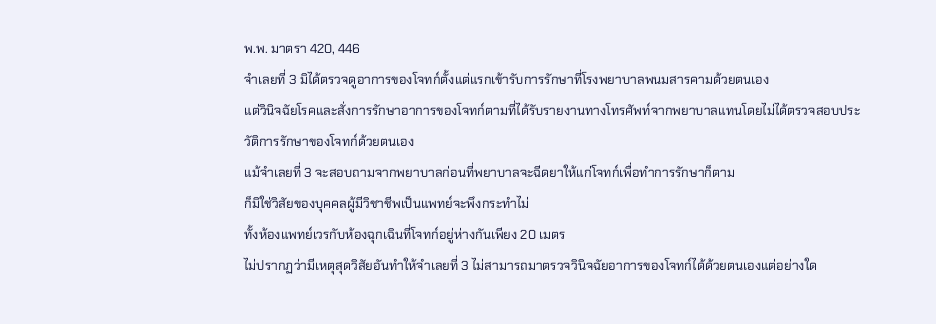พ.พ. มาตรา 420, 446
จำเลยที่ 3 มิได้ตรวจดูอาการของโจทก์ตั้งแต่แรกเข้ารับการรักษาที่โรงพยาบาลพนมสารคามด้วยตนเอง
แต่วินิจฉัยโรคและสั่งการรักษาอาการของโจทก์ตามที่ได้รับรายงานทางโทรศัพท์จากพยาบาลแทนโดยไม่ได้ตรวจสอบประวัติการรักษาของโจทก์ด้วยตนเอง
แม้จำเลยที่ 3 จะสอบถามจากพยาบาลก่อนที่พยาบาลจะฉีดยาให้แก่โจทก์เพื่อทำการรักษาก็ตาม
ก็มิใช่วิสัยของบุคคลผู้มีวิชาชีพเป็นแพทย์จะพึงกระทำไม่
ทั้งห้องแพทย์เวรกับห้องฉุกเฉินที่โจทก์อยู่ห่างกันเพียง 20 เมตร
ไม่ปรากฏว่ามีเหตุสุดวิสัยอันทำให้จำเลยที่ 3 ไม่สามารถมาตรวจวินิจฉัยอาการของโจทก์ได้ด้วยตนเองแต่อย่างใด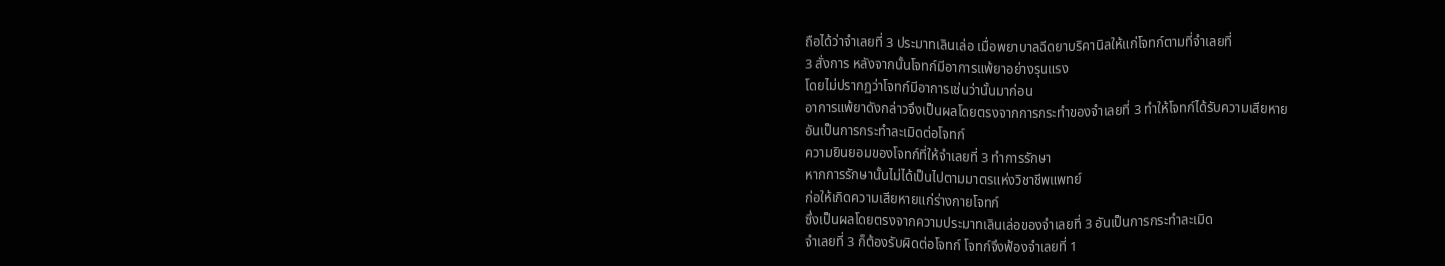ถือได้ว่าจำเลยที่ 3 ประมาทเลินเล่อ เมื่อพยาบาลฉีดยาบริคานิลให้แก่โจทก์ตามที่จำเลยที่
3 สั่งการ หลังจากนั้นโจทก์มีอาการแพ้ยาอย่างรุนแรง
โดยไม่ปรากฏว่าโจทก์มีอาการเช่นว่านั้นมาก่อน
อาการแพ้ยาดังกล่าวจึงเป็นผลโดยตรงจากการกระทำของจำเลยที่ 3 ทำให้โจทก์ได้รับความเสียหาย
อันเป็นการกระทำละเมิดต่อโจทก์
ความยินยอมของโจทก์ที่ให้จำเลยที่ 3 ทำการรักษา
หากการรักษานั้นไม่ได้เป็นไปตามมาตรแห่งวิชาชีพแพทย์
ก่อให้เกิดความเสียหายแก่ร่างกายโจทก์
ซึ่งเป็นผลโดยตรงจากความประมาทเลินเล่อของจำเลยที่ 3 อันเป็นการกระทำละเมิด
จำเลยที่ 3 ก็ต้องรับผิดต่อโจทก์ โจทก์จึงฟ้องจำเลยที่ 1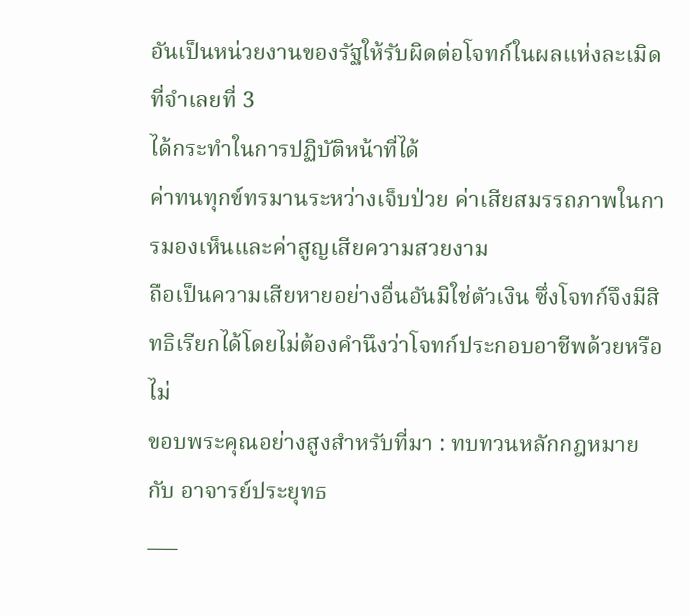อันเป็นหน่วยงานของรัฐให้รับผิดต่อโจทก์ในผลแห่งละเมิดที่จำเลยที่ 3
ได้กระทำในการปฏิบัติหน้าที่ได้
ค่าทนทุกข์ทรมานระหว่างเจ็บป่วย ค่าเสียสมรรถภาพในการมองเห็นและค่าสูญเสียความสวยงาม
ถือเป็นความเสียหายอย่างอื่นอันมิใช่ตัวเงิน ซึ่งโจทก์จึงมีสิทธิเรียกได้โดยไม่ต้องคำนึงว่าโจทก์ประกอบอาชีพด้วยหรือไม่
ขอบพระคุณอย่างสูงสำหรับที่มา : ทบทวนหลักกฎหมายกับ อาจารย์ประยุทธ
___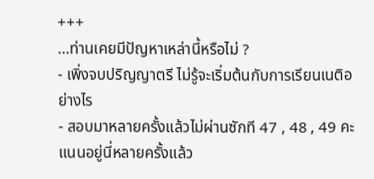+++
...ท่านเคยมีปัญหาเหล่านี้หรือไม่ ?
- เพิ่งจบปริญญาตรี ไม่รู้จะเริ่มต้นกับการเรียนเนติอย่างไร
- สอบมาหลายครั้งแล้วไม่ผ่านซักที 47 , 48 , 49 คะแนนอยู่นี่หลายครั้งแล้ว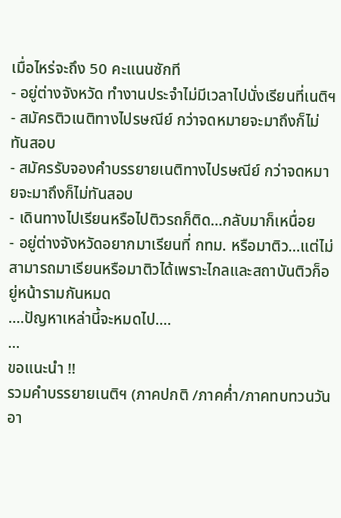เมื่อไหร่จะถึง 50 คะแนนซักที
- อยู่ต่างจังหวัด ทำงานประจำไม่มีเวลาไปนั่งเรียนที่เนติฯ
- สมัครติวเนติทางไปรษณีย์ กว่าจดหมายจะมาถึงก็ไม่ทันสอบ
- สมัครรับจองคำบรรยายเนติทางไปรษณีย์ กว่าจดหมายจะมาถึงก็ไม่ทันสอบ
- เดินทางไปเรียนหรือไปติวรถก็ติด...กลับมาก็เหนื่อย
- อยู่ต่างจังหวัดอยากมาเรียนที่ กทม. หรือมาติว...แต่ไม่สามารถมาเรียนหรือมาติวได้เพราะไกลและสถาบันติวก็อยู่หน้ารามกันหมด
....ปัญหาเหล่านี้จะหมดไป....
...
ขอแนะนำ !!
รวมคำบรรยายเนติฯ (ภาคปกติ /ภาคค่ำ/ภาคทบทวนวันอา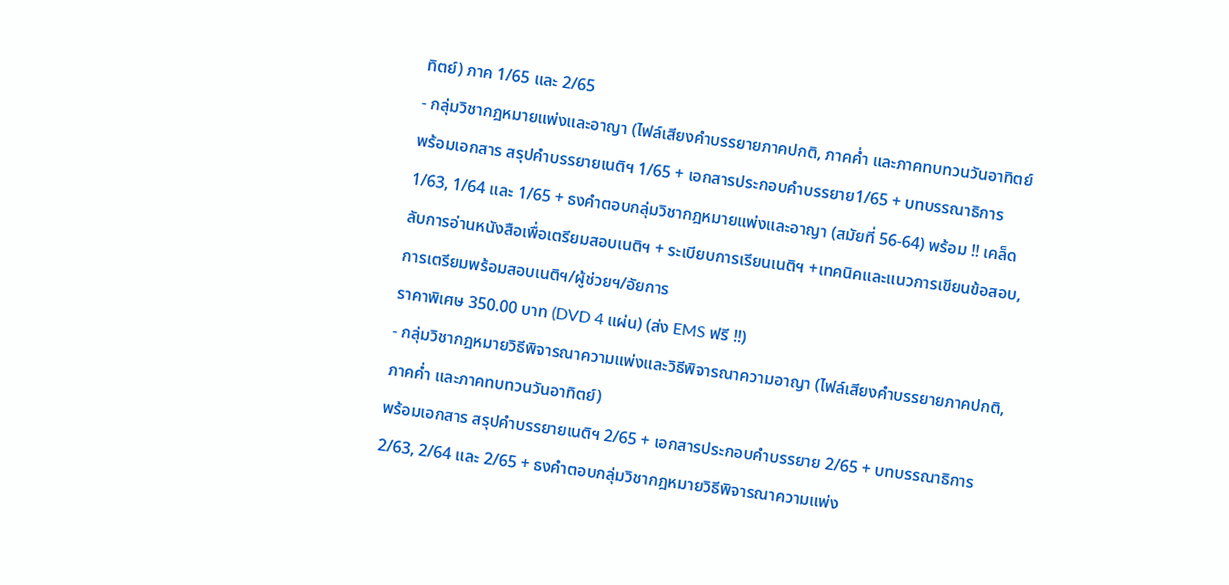ทิตย์) ภาค 1/65 และ 2/65
- กลุ่มวิชากฎหมายแพ่งและอาญา (ไฟล์เสียงคำบรรยายภาคปกติ, ภาคค่ำ และภาคทบทวนวันอาทิตย์
พร้อมเอกสาร สรุปคำบรรยายเนติฯ 1/65 + เอกสารประกอบคำบรรยาย1/65 + บทบรรณาธิการ 1/63, 1/64 และ 1/65 + ธงคำตอบกลุ่มวิชากฎหมายแพ่งและอาญา (สมัยที่ 56-64) พร้อม !! เคล็ดลับการอ่านหนังสือเพื่อเตรียมสอบเนติฯ + ระเบียบการเรียนเนติฯ +เทคนิคและแนวการเขียนข้อสอบ, การเตรียมพร้อมสอบเนติฯ/ผู้ช่วยฯ/อัยการ
ราคาพิเศษ 350.00 บาท (DVD 4 แผ่น) (ส่ง EMS ฟรี !!)
- กลุ่มวิชากฎหมายวิธีพิจารณาความแพ่งและวิธีพิจารณาความอาญา (ไฟล์เสียงคำบรรยายภาคปกติ, ภาคค่ำ และภาคทบทวนวันอาทิตย์)
พร้อมเอกสาร สรุปคำบรรยายเนติฯ 2/65 + เอกสารประกอบคำบรรยาย 2/65 + บทบรรณาธิการ 2/63, 2/64 และ 2/65 + ธงคำตอบกลุ่มวิชากฎหมายวิธีพิจารณาความแพ่ง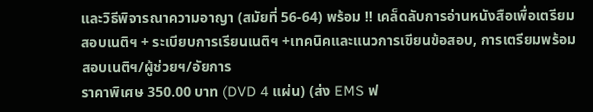และวิธีพิจารณาความอาญา (สมัยที่ 56-64) พร้อม !! เคล็ดลับการอ่านหนังสือเพื่อเตรียมสอบเนติฯ + ระเบียบการเรียนเนติฯ +เทคนิคและแนวการเขียนข้อสอบ, การเตรียมพร้อมสอบเนติฯ/ผู้ช่วยฯ/อัยการ
ราคาพิเศษ 350.00 บาท (DVD 4 แผ่น) (ส่ง EMS ฟ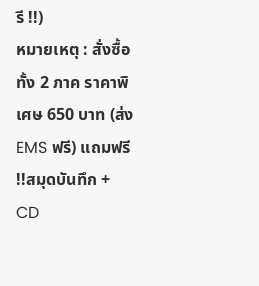รี !!)
หมายเหตุ : สั่งซื้อทั้ง 2 ภาค ราคาพิเศษ 650 บาท (ส่ง EMS ฟรี) แถมฟรี !!สมุดบันทึก + CD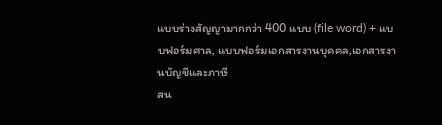แบบร่างสัญญามากกว่า 400 แบบ (file word) + แบบฟอร์มศาล, แบบฟอร์มเอกสารงานบุคคล,เอกสารงานบัญชีและภาษี
สน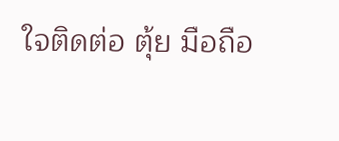ใจติดต่อ ตุ้ย มือถือ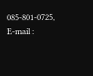085-801-0725, E-mail :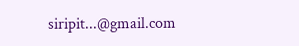siripit...@gmail.com